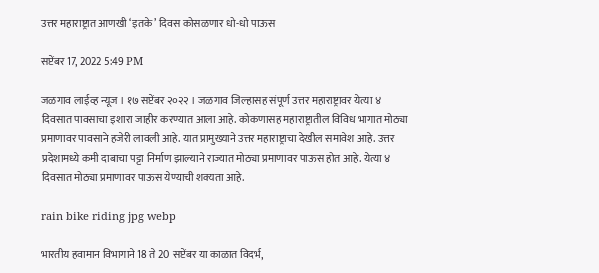उत्तर महाराष्ट्रात आणखी ‘इतके’ दिवस कोसळणार धो-धो पाऊस

सप्टेंबर 17, 2022 5:49 PM

जळगाव लाईव्ह न्यूज । १७ सप्टेंबर २०२२ । जळगाव जिल्हासह संपूर्ण उत्तर महाराष्ट्रावर येत्या ४ दिवसात पावसाचा इशारा जाहीर करण्यात आला आहे. कोकणासह महाराष्ट्रातील विविध भागात मोठ्या प्रमाणावर पावसाने हजेरी लावली आहे. यात प्रामुख्याने उत्तर महाराष्ट्राचा देखील समावेश आहे. उत्तर प्रदेशामध्ये कमी दाबाचा पट्टा निर्माण झाल्याने राज्यात मोठ्या प्रमाणावर पाऊस होत आहे. येत्या ४ दिवसात मोठ्या प्रमाणावर पाऊस येण्याची शक्यता आहे.

rain bike riding jpg webp

भारतीय हवामान विभागाने 18 ते 20 सप्टेंबर या काळात विदर्भ,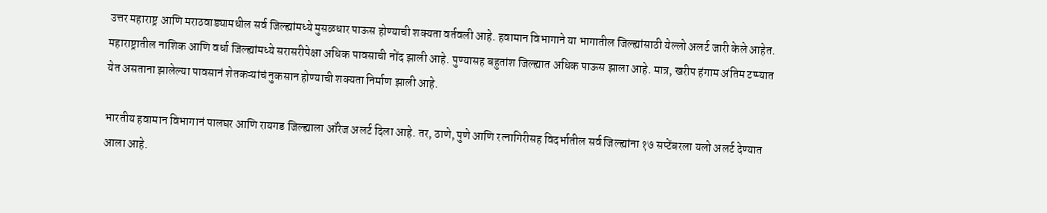उत्तर महाराष्ट्र आणि मराठवाड्यामधील सर्व जिल्ह्यांमध्ये मुसळधार पाऊस होण्याची शक्यता वर्तवली आहे. हवामान विभागाने या भागातील जिल्ह्यांसाठी येल्लो अलर्ट जारी केले आहेत. महाराष्ट्रातील नाशिक आणि वर्धा जिल्ह्यांमध्ये सरासरीपेक्षा अधिक पावसाची नोंद झाली आहे. पुण्यासह बहुतांश जिल्ह्यात अधिक पाऊस झाला आहे. मात्र, खरीप हंगाम अंतिम टप्प्यात येत असताना झालेल्या पावसानं शेतकऱ्यांचं नुकसान होण्याची शक्यता निर्माण झाली आहे.

भारतीय हवामान विभागानं पालघर आणि रायगड जिल्ह्याला ऑरेज अलर्ट दिला आहे. तर, ठाणे, पुणे आणि रत्नागिरीसह विदर्भातील सर्व जिल्ह्यांना १७ सप्टेंबरला यलो अलर्ट देण्यात आला आहे.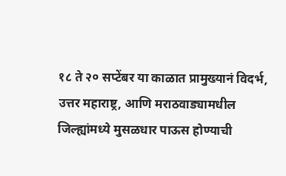१८ ते २० सप्टेंबर या काळात प्रामुख्यानं विदर्भ, उत्तर महाराष्ट्र, आणि मराठवाड्यामधील जिल्ह्यांमध्ये मुसळधार पाऊस होण्याची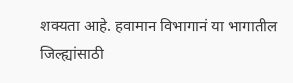शक्यता आहे. हवामान विभागानं या भागातील जिल्ह्यांसाठी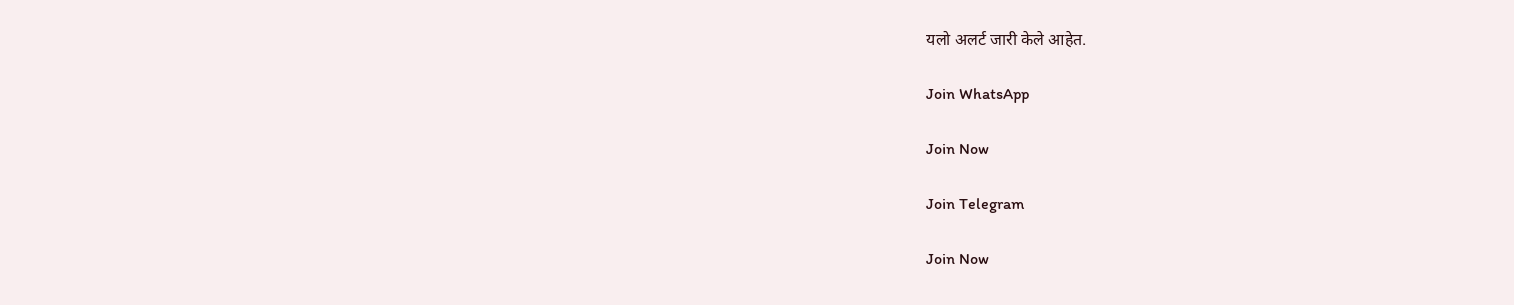यलो अलर्ट जारी केले आहेत.

Join WhatsApp

Join Now

Join Telegram

Join Now